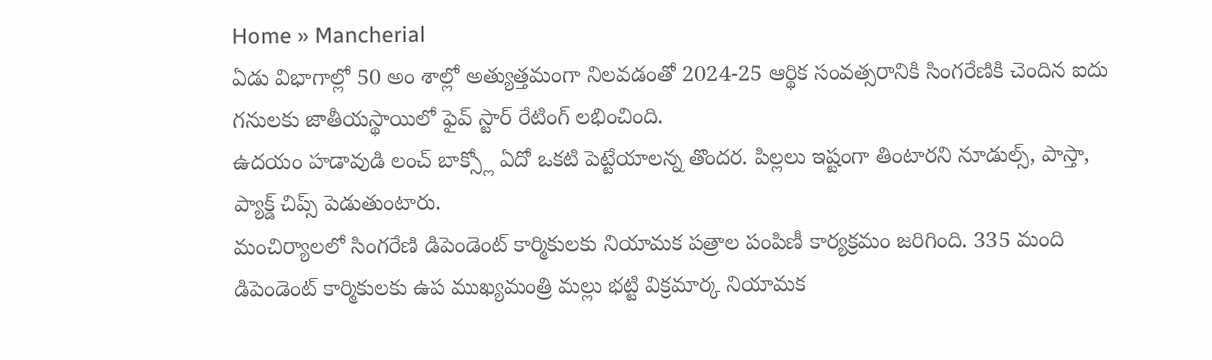Home » Mancherial
ఏడు విభాగాల్లో 50 అం శాల్లో అత్యుత్తమంగా నిలవడంతో 2024-25 ఆర్థిక సంవత్సరానికి సింగరేణికి చెందిన ఐదు గనులకు జాతీయస్థాయిలో ఫైవ్ స్టార్ రేటింగ్ లభించింది.
ఉదయం హడావుడి లంచ్ బాక్స్లో ఏదో ఒకటి పెట్టేయాలన్న తొందర. పిల్లలు ఇష్టంగా తింటారని నూడుల్స్, పాస్తా, ప్యాక్డ్ చిప్స్ పెడుతుంటారు.
మంచిర్యాలలో సింగరేణి డిపెండెంట్ కార్మికులకు నియామక పత్రాల పంపిణీ కార్యక్రమం జరిగింది. 335 మంది డిపెండెంట్ కార్మికులకు ఉప ముఖ్యమంత్రి మల్లు భట్టి విక్రమార్క నియామక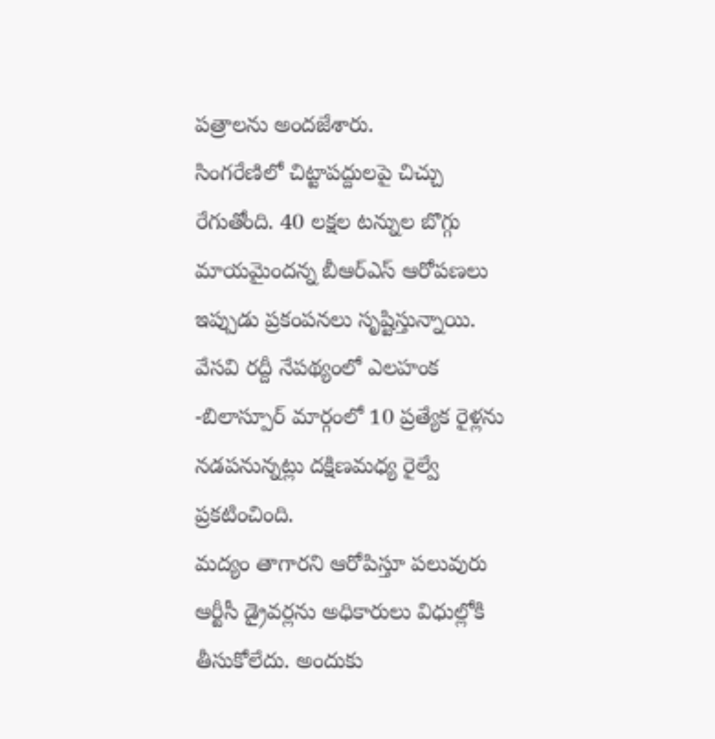పత్రాలను అందజేశారు.
సింగరేణిలో చిట్టాపద్దులపై చిచ్చు రేగుతోంది. 40 లక్షల టన్నుల బొగ్గు మాయమైందన్న బీఆర్ఎస్ ఆరోపణలు ఇప్పుడు ప్రకంపనలు సృష్టిస్తున్నాయి.
వేసవి రద్దీ నేపథ్యంలో ఎలహంక -బిలాస్పూర్ మార్గంలో 10 ప్రత్యేక రైళ్లను నడపనున్నట్లు దక్షిణమధ్య రైల్వే ప్రకటించింది.
మద్యం తాగారని ఆరోపిస్తూ పలువురు ఆర్టీసీ డ్రైవర్లను అధికారులు విధుల్లోకి తీసుకోలేదు. అందుకు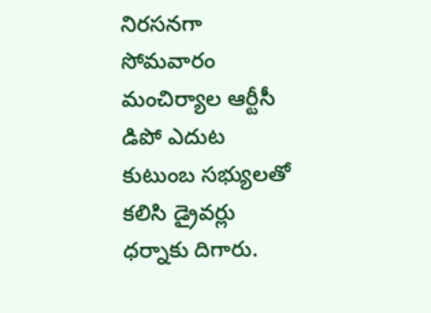నిరసనగా సోమవారం మంచిర్యాల ఆర్టీసీ డిపో ఎదుట కుటుంబ సభ్యులతో కలిసి డ్రైవర్లు ధర్నాకు దిగారు.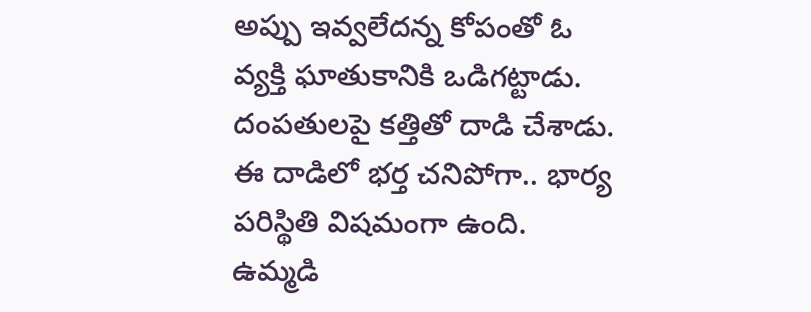అప్పు ఇవ్వలేదన్న కోపంతో ఓ వ్యక్తి ఘాతుకానికి ఒడిగట్టాడు. దంపతులపై కత్తితో దాడి చేశాడు. ఈ దాడిలో భర్త చనిపోగా.. భార్య పరిస్థితి విషమంగా ఉంది.
ఉమ్మడి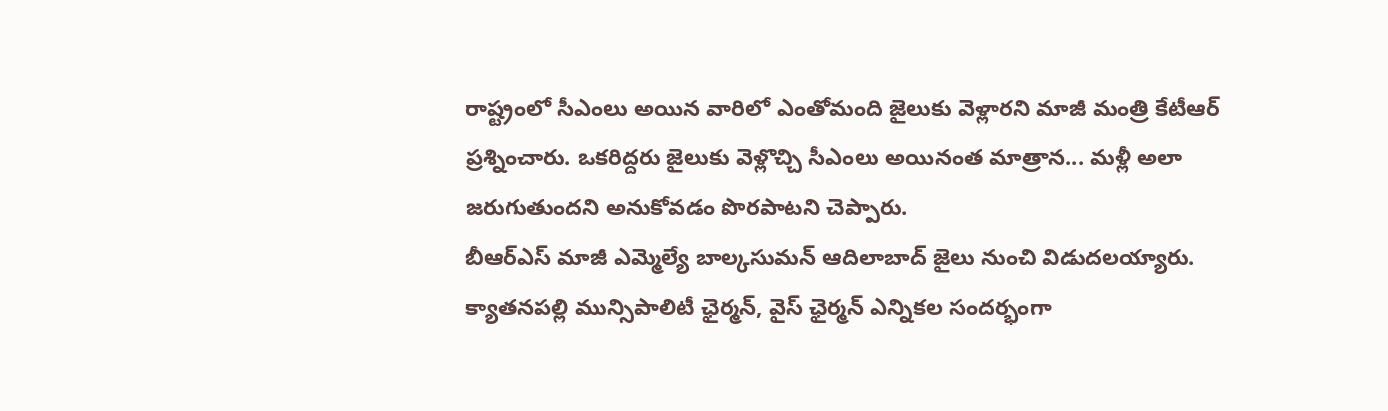రాష్ట్రంలో సీఎంలు అయిన వారిలో ఎంతోమంది జైలుకు వెళ్లారని మాజీ మంత్రి కేటీఆర్ ప్రశ్నించారు. ఒకరిద్దరు జైలుకు వెళ్లొచ్చి సీఎంలు అయినంత మాత్రాన... మళ్లీ అలా జరుగుతుందని అనుకోవడం పొరపాటని చెప్పారు.
బీఆర్ఎస్ మాజీ ఎమ్మెల్యే బాల్కసుమన్ ఆదిలాబాద్ జైలు నుంచి విడుదలయ్యారు. క్యాతనపల్లి మున్సిపాలిటీ ఛైర్మన్, వైస్ ఛైర్మన్ ఎన్నికల సందర్భంగా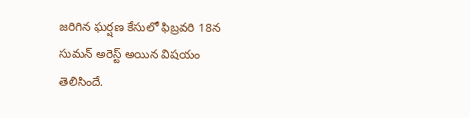జరిగిన ఘర్షణ కేసులో ఫిబ్రవరి 18న సుమన్ అరెస్ట్ అయిన విషయం తెలిసిందే.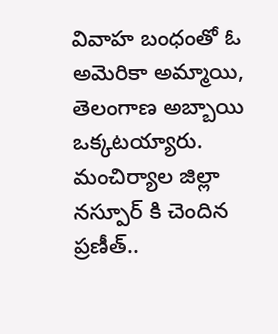వివాహ బంధంతో ఓ అమెరికా అమ్మాయి, తెలంగాణ అబ్బాయి ఒక్కటయ్యారు. మంచిర్యాల జిల్లా నస్పూర్ కి చెందిన ప్రణీత్..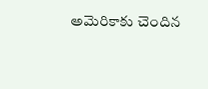అమెరికాకు చెందిన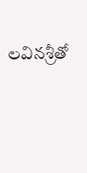లవినశ్రీతో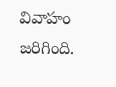వివాహం జరిగింది.